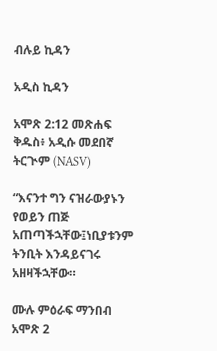ብሉይ ኪዳን

አዲስ ኪዳን

አሞጽ 2:12 መጽሐፍ ቅዱስ፥ አዲሱ መደበኛ ትርጒም (NASV)

“እናንተ ግን ናዝራውያኑን የወይን ጠጅ አጠጣችኋቸው፤ነቢያቱንም ትንቢት እንዳይናገሩ አዘዛችኋቸው።

ሙሉ ምዕራፍ ማንበብ አሞጽ 2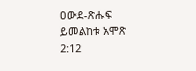ዐውደ-ጽሑፍ ይመልከቱ አሞጽ 2:12